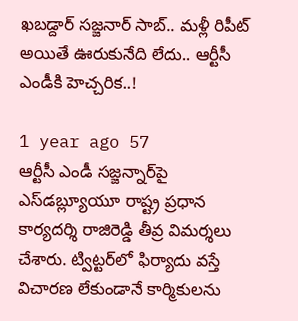ఖబడ్దార్ సజ్జనార్ సాబ్.. మళ్లీ రిపీట్ అయితే ఊరుకునేది లేదు.. ఆర్టీసీ ఎండీకి హెచ్చరిక..!

1 year ago 57
ఆర్టీసీ ఎండీ సజ్జన్నార్‌పై ఎస్‌డబ్ల్యూయూ రాష్ట్ర ప్రధాన కార్యదర్శి రాజిరెడ్డి తీవ్ర విమర్శలు చేశారు. ట్విట్టర్‌లో ఫిర్యాదు వస్తే విచారణ లేకుండానే కార్మికులను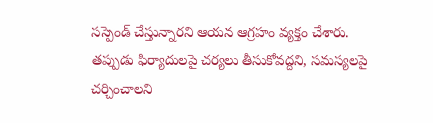సస్పెండ్ చేస్తున్నారని ఆయన ఆగ్రహం వ్యక్తం చేశారు. తప్పుడు ఫిర్యాదులపై చర్యలు తీసుకోవద్దని, సమస్యలపై చర్చించాలని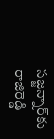సజ్జన్నార్‌కు రాజిరెడ్డి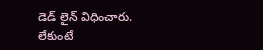డెడ్ లైన్ విధించారు. లేకుంటే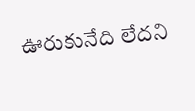ఊరుకునేది లేదని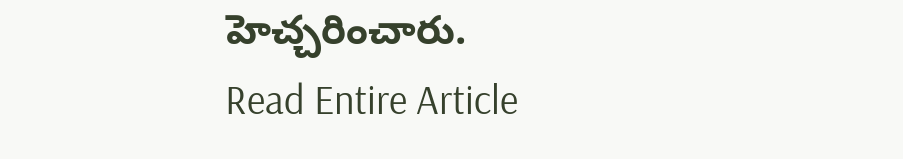హెచ్చరించారు.
Read Entire Article